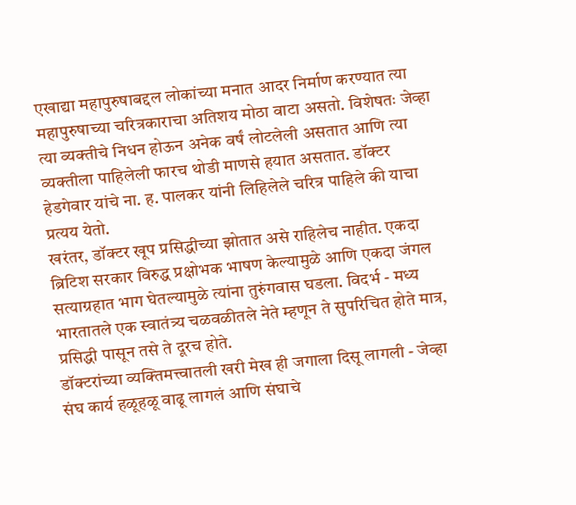एखाद्या महापुरुषाबद्दल लोकांच्या मनात आदर निर्माण करण्यात त्या महापुरुषाच्या चरित्रकाराचा अतिशय मोठा वाटा असतो. विशेषतः जेव्हा त्या व्यक्तीचे निधन होऊन अनेक वर्षं लोटलेली असतात आणि त्या व्यक्तीला पाहिलेली फारच थोडी माणसे हयात असतात. डॉक्टर हेडगेवार यांचे ना. ह. पालकर यांनी लिहिलेले चरित्र पाहिले की याचा प्रत्यय येतो.
खरंतर, डॉक्टर खूप प्रसिद्धीच्या झोतात असे राहिलेच नाहीत. एकदा ब्रिटिश सरकार विरुद्ध प्रक्षोभक भाषण केल्यामुळे आणि एकदा जंगल सत्याग्रहात भाग घेतल्यामुळे त्यांना तुरुंगवास घडला. विदर्भ - मध्य भारतातले एक स्वातंत्र्य चळवळीतले नेते म्हणून ते सुपरिचित होते मात्र, प्रसिद्धी पासून तसे ते दूरच होते.
डॉक्टरांच्या व्यक्तिमत्त्वातली खरी मेख ही जगाला दिसू लागली - जेव्हा संघ कार्य हळूहळू वाढू लागलं आणि संघाचे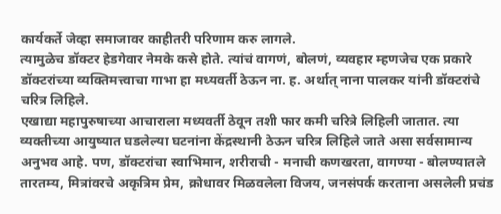कार्यकर्ते जेव्हा समाजावर काहीतरी परिणाम करु लागले.
त्यामुळेच डॉक्टर हेडगेवार नेमके कसे होते. त्यांचं वागणं, बोलणं, व्यवहार म्हणजेच एक प्रकारे डॉक्टरांच्या व्यक्तिमत्त्वाचा गाभा हा मध्यवर्ती ठेऊन ना. ह. अर्थात् नाना पालकर यांनी डॉक्टरांचे चरित्र लिहिले.
एखाद्या महापुरुषाच्या आचाराला मध्यवर्ती ठेवून तशी फार कमी चरित्रे लिहिली जातात. त्या व्यक्तीच्या आयुष्यात घडलेल्या घटनांना केंद्रस्थानी ठेऊन चरित्र लिहिले जाते असा सर्वसामान्य अनुभव आहे. पण, डॉक्टरांचा स्वाभिमान, शरीराची - मनाची कणखरता, वागण्या - बोलण्यातले तारतम्य, मित्रांवरचे अकृत्रिम प्रेम, क्रोधावर मिळवलेला विजय, जनसंपर्क करताना असलेली प्रचंड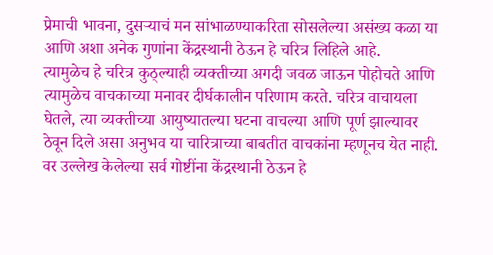प्रेमाची भावना, दुसऱ्याचं मन सांभाळण्याकरिता सोसलेल्या असंख्य कळा या आणि अशा अनेक गुणांना केंद्रस्थानी ठेऊन हे चरित्र लिहिले आहे.
त्यामुळेच हे चरित्र कुठ्ल्याही व्यक्तीच्या अगदी जवळ जाऊन पोहोचते आणि त्यामुळेच वाचकाच्या मनावर दीर्घकालीन परिणाम करते. चरित्र वाचायला घेतले, त्या व्यक्तीच्या आयुष्यातल्या घटना वाचल्या आणि पूर्ण झाल्यावर ठेवून दिले असा अनुभव या चारित्राच्या बाबतीत वाचकांना म्हणूनच येत नाही.
वर उल्लेख केलेल्या सर्व गोष्टींना केंद्रस्थानी ठेऊन हे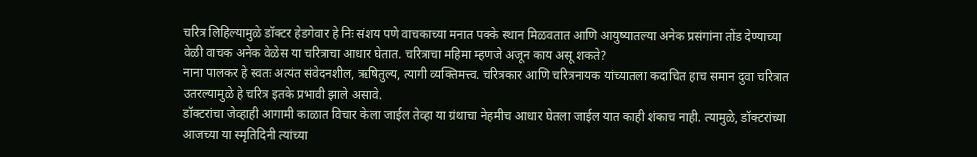चरित्र लिहिल्यामुळे डॉक्टर हेडगेवार हे निः संशय पणे वाचकाच्या मनात पक्के स्थान मिळवतात आणि आयुष्यातल्या अनेक प्रसंगांना तोंड देण्याच्या वेळी वाचक अनेक वेळेस या चरित्राचा आधार घेतात. चरित्राचा महिमा म्हणजे अजून काय असू शकते?
नाना पालकर हे स्वतः अत्यंत संवेदनशील, ऋषितुल्य, त्यागी व्यक्तिमत्त्व. चरित्रकार आणि चरित्रनायक यांच्यातला कदाचित हाच समान दुवा चरित्रात उतरल्यामुळे हे चरित्र इतके प्रभावी झाले असावे.
डॉक्टरांचा जेव्हाही आगामी काळात विचार केला जाईल तेव्हा या ग्रंथाचा नेहमीच आधार घेतला जाईल यात काही शंकाच नाही. त्यामुळे, डॉक्टरांच्या आजच्या या स्मृतिदिनी त्यांच्या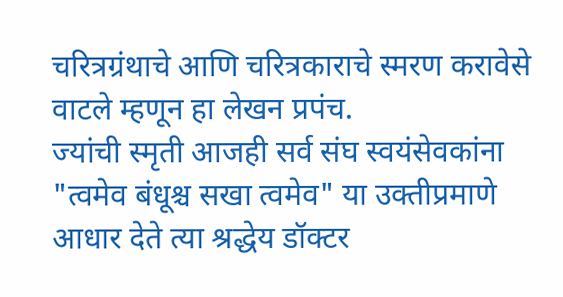चरित्रग्रंथाचे आणि चरित्रकाराचे स्मरण करावेसे वाटले म्हणून हा लेखन प्रपंच.
ज्यांची स्मृती आजही सर्व संघ स्वयंसेवकांना "त्वमेव बंधूश्च सखा त्वमेव" या उक्तीप्रमाणे आधार देते त्या श्रद्धेय डॉक्टर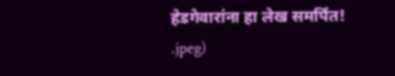हेडगेवारांना हा लेख समर्पित!
.jpeg)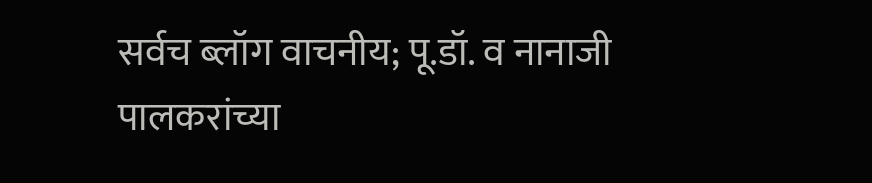सर्वच ब्लॉग वाचनीय; पू.डॉ. व नानाजी पालकरांच्या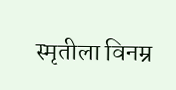स्मृतीला विनम्र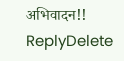अभिवादन!!
ReplyDelete